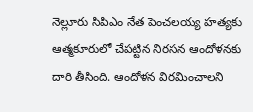నెల్లూరు సిపిఎం నేత పెంచలయ్య హత్యకు ఆత్మకూరులో చేపట్టిన నిరసన ఆందోళనకు దారి తీసింది. ఆందోళన విరమించాలని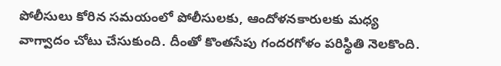పోలీసులు కోరిన సమయంలో పోలీసులకు, ఆందోళనకారులకు మధ్య వాగ్వాదం చోటు చేసుకుంది. దీంతో కొంతసేపు గందరగోళం పరిస్థితి నెలకొంది.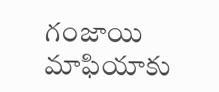గంజాయి మాఫియాకు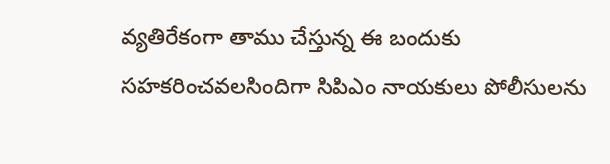వ్యతిరేకంగా తాము చేస్తున్న ఈ బందుకు సహకరించవలసిందిగా సిపిఎం నాయకులు పోలీసులను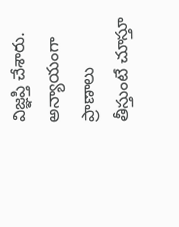విజ్ఞప్తి చేశారు. అన్యాయంగా ప్రాణాలు తీస్తుంటే చూస్తూ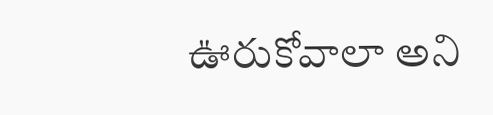ఊరుకోవాలా అని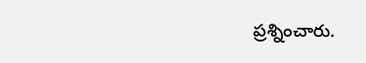ప్రశ్నించారు.